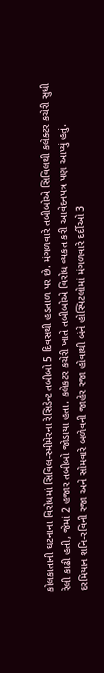કોલકાતાની ઘટનાના વિરોધમાં સિવિલ-સ્મીમેરના રેસિડેન્ટ તબીબો 5 દિવસથી હડતાળ પર છે. મંગળવારે તબીબોએ સિવિલથી કલેક્ટર કચેરી સુધી રેલી કાઢી હતી, જેમાં 2 હજાર તબીબો જોડાયા હતા. કલેકટર કચેરી ખાતે તબીબોએ વિરોધ વ્યકત કરી આવેદનપત્ર પણ આપ્યું હતું.
દરમિયાન શનિ-રવિની રજા અને સોમવારે બળેવની જાહેર રજા હોવાથી બંને હોસ્પિટલોમાં મંગળવારે દર્દીઓ 3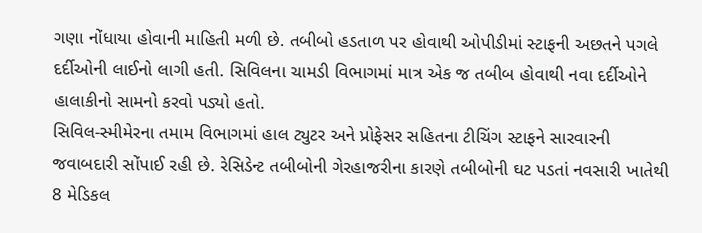ગણા નોંધાયા હોવાની માહિતી મળી છે. તબીબો હડતાળ પર હોવાથી ઓપીડીમાં સ્ટાફની અછતને પગલે દર્દીઓની લાઈનો લાગી હતી. સિવિલના ચામડી વિભાગમાં માત્ર એક જ તબીબ હોવાથી નવા દર્દીઓને હાલાકીનો સામનો કરવો પડ્યો હતો.
સિવિલ-સ્મીમેરના તમામ વિભાગમાં હાલ ટ્યુટર અને પ્રોફેસર સહિતના ટીચિંગ સ્ટાફને સારવારની જવાબદારી સોંપાઈ રહી છે. રેસિડેન્ટ તબીબોની ગેરહાજરીના કારણે તબીબોની ઘટ પડતાં નવસારી ખાતેથી 8 મેડિકલ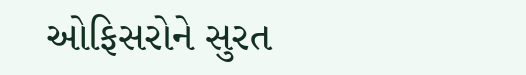ઓફિસરોને સુરત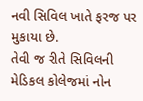નવી સિવિલ ખાતે ફરજ પર મુકાયા છે.
તેવી જ રીતે સિવિલની મેડિકલ કોલેજમાં નોન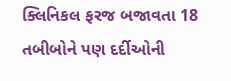ક્લિનિકલ ફરજ બજાવતા 18 તબીબોને પણ દર્દીઓની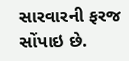સારવારની ફરજ સોંપાઇ છે.